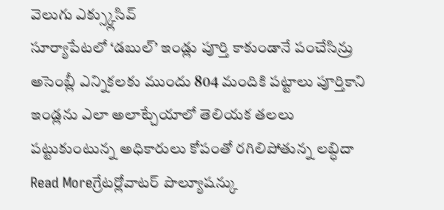వెలుగు ఎక్స్క్లుసివ్
సూర్యాపేటలో ‘డబుల్’ ఇండ్లు పూర్తి కాకుండానే పంచేసిన్రు
అసెంబ్లీ ఎన్నికలకు ముందు 804 మందికి పట్టాలు పూర్తికాని ఇండ్లను ఎలా అలాట్చేయాలో తెలియక తలలు పట్టుకుంటున్న అధికారులు కోపంతో రగిలిపోతున్న లబ్ధిదా
Read Moreగ్రేటర్లోవాటర్ పొల్యూషన్కు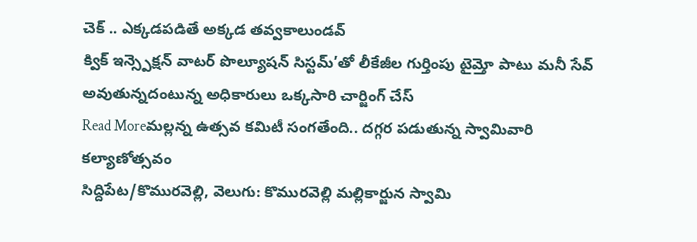చెక్ .. ఎక్కడపడితే అక్కడ తవ్వకాలుండవ్
క్విక్ ఇన్స్పెక్షన్ వాటర్ పొల్యూషన్ సిస్టమ్’తో లీకేజీల గుర్తింపు టైమ్తో పాటు మనీ సేవ్ అవుతున్నదంటున్న అధికారులు ఒక్కసారి చార్జింగ్ చేస్
Read Moreమల్లన్న ఉత్సవ కమిటీ సంగతేంది.. దగ్గర పడుతున్న స్వామివారి కల్యాణోత్సవం
సిద్దిపేట/కొమురవెల్లి, వెలుగు: కొమురవెల్లి మల్లికార్జున స్వామి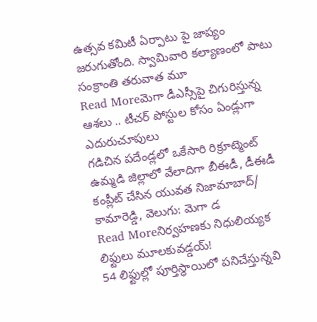ఉత్సవ కమిటీ ఏర్పాటు పై జాప్యం జరుగుతోంది. స్వామివారి కల్యాణంలో పాటు సంక్రాంతి తరువాత మూ
Read Moreమెగా డీఎస్సీపై చిగురిస్తున్న ఆశలు .. టీచర్ పోస్టుల కోసం ఏండ్లుగా ఎదురుచూపులు
గడిచిన పదేండ్లలో ఒకేసారి రిక్రూట్మెంట్ ఉమ్మడి జిల్లాలో వేలాదిగా బీఈడీ, డీఈడీ కంప్లీట్ చేసిన యువత నిజామాబాద్/ కామారెడ్డి, వెలుగు: మెగా డ
Read Moreనిర్వహణకు నిధులియ్యక లిఫ్టులు మూలకువడ్డయ్!
54 లిఫ్టుల్లో పూర్తిస్థాయిలో పనిచేస్తున్నవి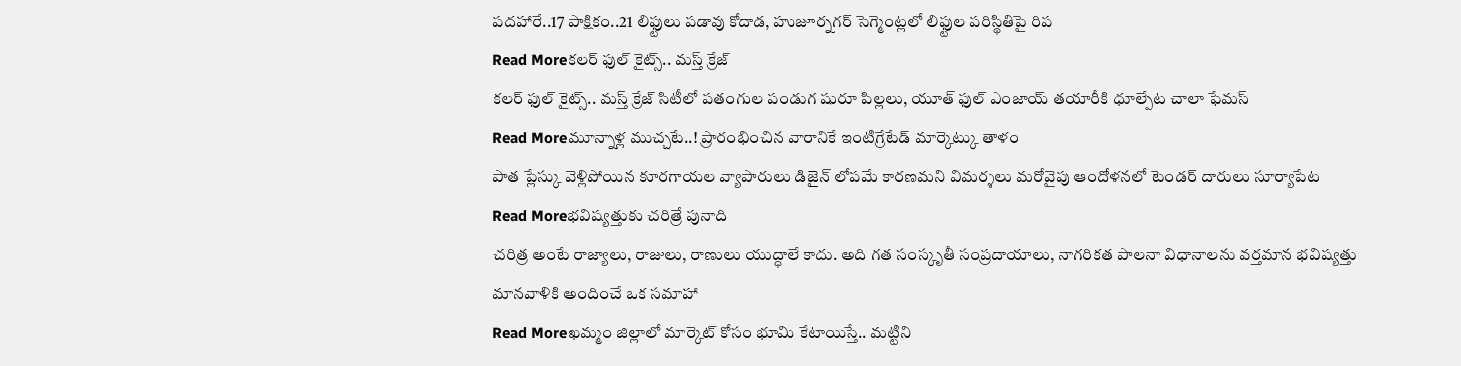పదహారే..17 పాక్షికం..21 లిఫ్టులు పడావు కోదాడ, హుజూర్నగర్ సెగ్మెంట్లలో లిఫ్టుల పరిస్థితిపై రిప
Read Moreకలర్ ఫుల్ కైట్స్.. మస్త్ క్రేజ్
కలర్ ఫుల్ కైట్స్.. మస్త్ క్రేజ్ సిటీలో పతంగుల పండుగ షురూ పిల్లలు, యూత్ ఫుల్ ఎంజాయ్ తయారీకి ధూల్పేట చాలా ఫేమస్
Read Moreమూన్నాళ్ల ముచ్చటే..! ప్రారంభించిన వారానికే ఇంటిగ్రేటేడ్ మార్కెట్కు తాళం
పాత ప్లేస్కు వెళ్లిపోయిన కూరగాయల వ్యాపారులు డిజైన్ లోపమే కారణమని విమర్శలు మరోవైపు ఆందోళనలో టెండర్ దారులు సూర్యాపేట
Read Moreభవిష్యత్తుకు చరిత్రే పునాది
చరిత్ర అంటే రాజ్యాలు, రాజులు, రాణులు యుద్ధాలే కాదు. అది గత సంస్కృతీ సంప్రదాయాలు, నాగరికత పాలనా విధానాలను వర్తమాన భవిష్యత్తు మానవాళికి అందించే ఒక సమాహా
Read Moreఖమ్మం జిల్లాలో మార్కెట్ కోసం భూమి కేటాయిస్తే.. మట్టిని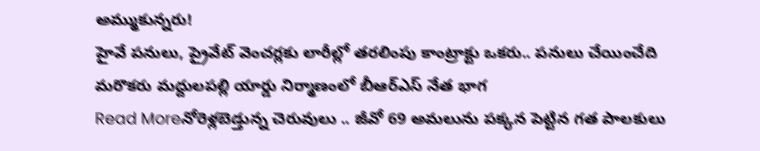అమ్ముకున్నరు!
హైవే పనులు, ప్రైవేట్ వెంచర్లకు లారీల్లో తరలింపు కాంట్రాక్టు ఒకరు.. పనులు చేయించేది మరొకరు మద్దులపల్లి యార్డు నిర్మాణంలో బీఆర్ఎస్ నేత భాగ
Read Moreనోరెళ్లబెడ్తున్న చెరువులు .. జీవో 69 అమలును పక్కన పెట్టిన గత పాలకులు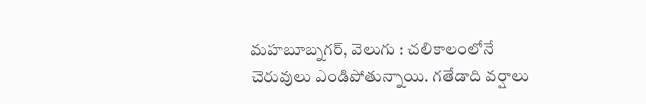మహబూబ్నగర్, వెలుగు : చలికాలంలోనే చెరువులు ఎండిపోతున్నాయి. గతేడాది వర్షాలు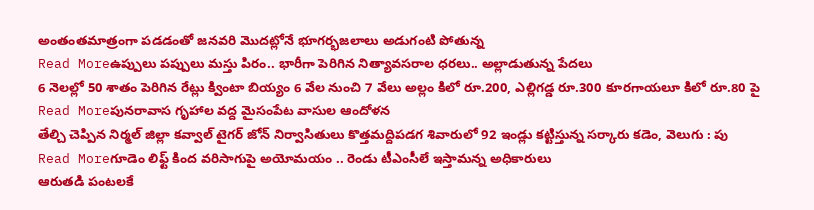అంతంతమాత్రంగా పడడంతో జనవరి మొదట్లోనే భూగర్భజలాలు అడుగంటి పోతున్న
Read Moreఉప్పులు పప్పులు మస్తు పిరం.. భారీగా పెరిగిన నిత్యావసరాల ధరలు.. అల్లాడుతున్న పేదలు
6 నెలల్లో 50 శాతం పెరిగిన రేట్లు క్వింటా బియ్యం 6 వేల నుంచి 7 వేలు అల్లం కిలో రూ.200, ఎల్లిగడ్డ రూ.300 కూరగాయలూ కిలో రూ.80 పై
Read Moreపునరావాస గృహాల వద్ద మైసంపేట వాసుల ఆందోళన
తేల్చి చెప్పిన నిర్మల్ జిల్లా కవ్వాల్ టైగర్ జోన్ నిర్వాసితులు కొత్తమద్దిపడగ శివారులో 92 ఇండ్లు కట్టిస్తున్న సర్కారు కడెం, వెలుగు : పు
Read Moreగూడెం లిఫ్ట్ కింద వరిసాగుపై అయోమయం .. రెండు టీఎంసీలే ఇస్తామన్న అధికారులు
ఆరుతడి పంటలకే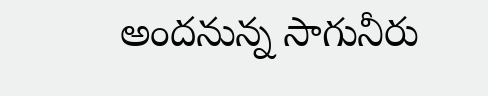అందనున్న సాగునీరు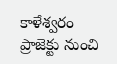కాళేశ్వరం ప్రాజెక్టు నుంచి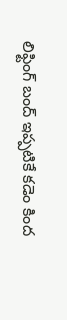లిఫ్టింగ్ బంద్ ఇప్పటికే కడెం కింద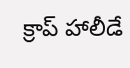క్రాప్ హాలీడే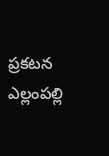ప్రకటన ఎల్లంపల్లి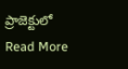ప్రాజెక్టులో
Read More